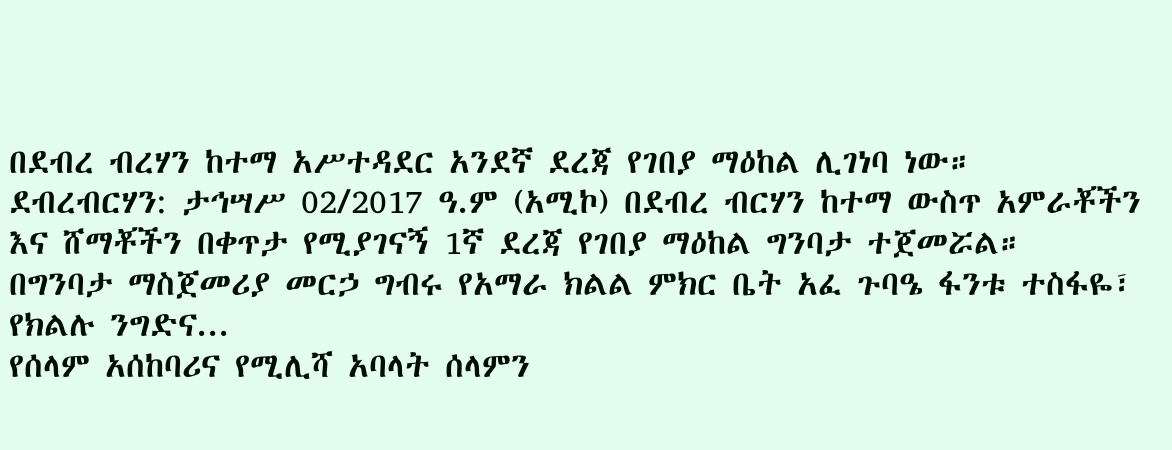በደብረ ብረሃን ከተማ አሥተዳደር አንደኛ ደረጃ የገበያ ማዕከል ሊገነባ ነው።
ደብረብርሃን: ታኅሣሥ 02/2017 ዓ.ም (አሚኮ) በደብረ ብርሃን ከተማ ውስጥ አምራቾችን እና ሸማቾችን በቀጥታ የሚያገናኝ 1ኛ ደረጃ የገበያ ማዕከል ግንባታ ተጀመሯል። በግንባታ ማስጀመሪያ መርኃ ግብሩ የአማራ ክልል ምክር ቤት አፈ ጉባዔ ፋንቱ ተስፋዬ፣ የክልሉ ንግድና...
የሰላም አሰከባሪና የሚሊሻ አባላት ሰላምን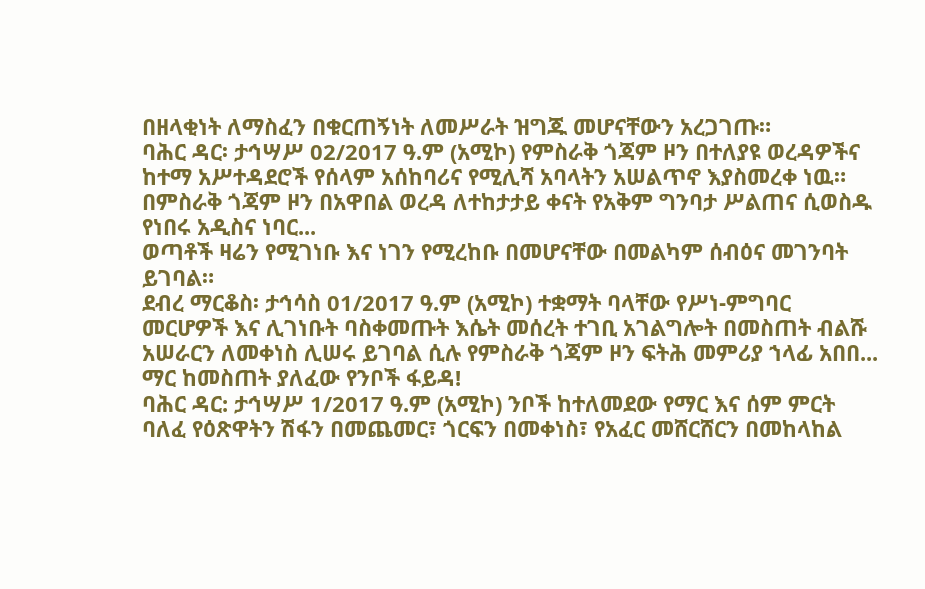በዘላቂነት ለማስፈን በቁርጠኝነት ለመሥራት ዝግጁ መሆናቸውን አረጋገጡ።
ባሕር ዳር፡ ታኅሣሥ 02/2017 ዓ.ም (አሚኮ) የምስራቅ ጎጃም ዞን በተለያዩ ወረዳዎችና ከተማ አሥተዳደሮች የሰላም አሰከባሪና የሚሊሻ አባላትን አሠልጥኖ እያስመረቀ ነዉ።
በምስራቅ ጎጃም ዞን በአዋበል ወረዳ ለተከታታይ ቀናት የአቅም ግንባታ ሥልጠና ሲወስዱ የነበሩ አዲስና ነባር...
ወጣቶች ዛሬን የሚገነቡ እና ነገን የሚረከቡ በመሆናቸው በመልካም ሰብዕና መገንባት ይገባል።
ደብረ ማርቆስ፡ ታኅሳስ 01/2017 ዓ.ም (አሚኮ) ተቋማት ባላቸው የሥነ-ምግባር መርሆዎች እና ሊገነቡት ባስቀመጡት እሴት መሰረት ተገቢ አገልግሎት በመስጠት ብልሹ አሠራርን ለመቀነስ ሊሠሩ ይገባል ሲሉ የምስራቅ ጎጃም ዞን ፍትሕ መምሪያ ኀላፊ አበበ...
ማር ከመስጠት ያለፈው የንቦች ፋይዳ!
ባሕር ዳር: ታኅሣሥ 1/2017 ዓ.ም (አሚኮ) ንቦች ከተለመደው የማር እና ሰም ምርት ባለፈ የዕጽዋትን ሽፋን በመጨመር፣ ጎርፍን በመቀነስ፣ የአፈር መሸርሸርን በመከላከል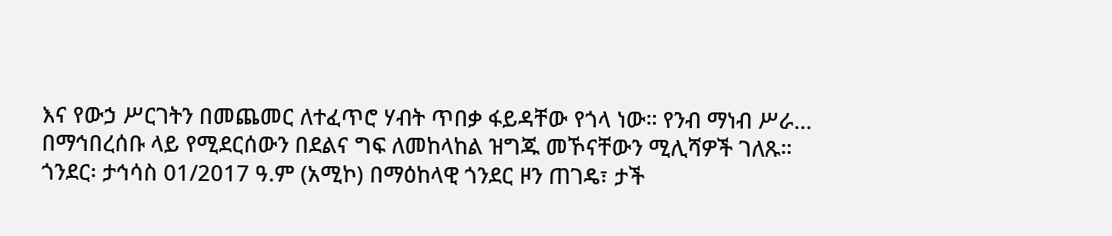እና የውኃ ሥርገትን በመጨመር ለተፈጥሮ ሃብት ጥበቃ ፋይዳቸው የጎላ ነው። የንብ ማነብ ሥራ...
በማኅበረሰቡ ላይ የሚደርሰውን በደልና ግፍ ለመከላከል ዝግጁ መኾናቸውን ሚሊሻዎች ገለጹ።
ጎንደር፡ ታኅሳስ 01/2017 ዓ.ም (አሚኮ) በማዕከላዊ ጎንደር ዞን ጠገዴ፣ ታች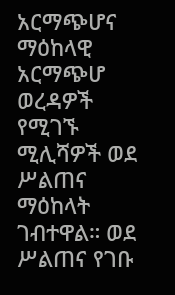አርማጭሆና ማዕከላዊ አርማጭሆ ወረዳዎች የሚገኙ ሚሊሻዎች ወደ ሥልጠና ማዕከላት ገብተዋል። ወደ ሥልጠና የገቡ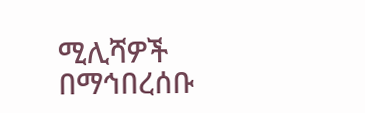ሚሊሻዎች በማኅበረሰቡ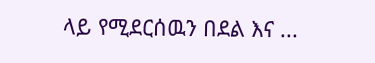ላይ የሚደርሰዉን በደል እና ...